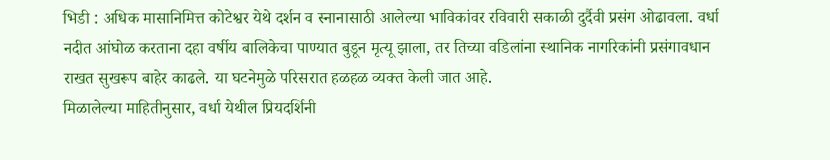भिडी : अधिक मासानिमित्त कोटेश्वर येथे दर्शन व स्नानासाठी आलेल्या भाविकांवर रविवारी सकाळी दुर्दैवी प्रसंग ओढावला. वर्धा नदीत आंघोळ करताना दहा वर्षीय बालिकेचा पाण्यात बुडून मृत्यू झाला, तर तिच्या वडिलांना स्थानिक नागरिकांनी प्रसंगावधान राखत सुखरूप बाहेर काढले. या घटनेमुळे परिसरात हळहळ व्यक्त केली जात आहे.
मिळालेल्या माहितीनुसार, वर्धा येथील प्रियदर्शिनी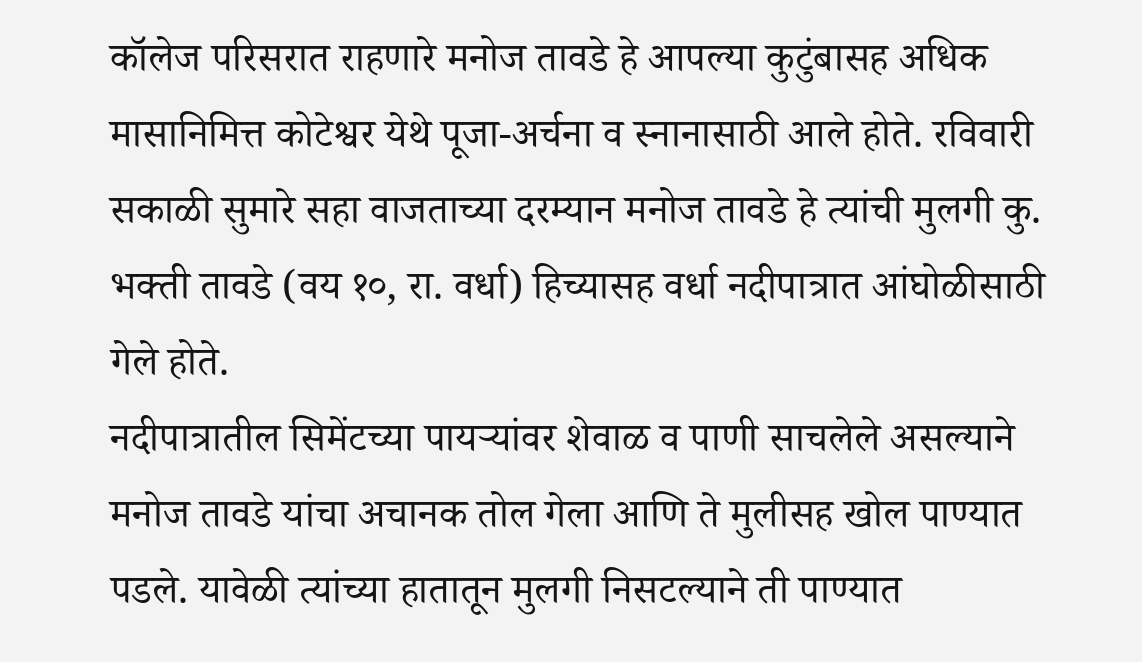कॉलेज परिसरात राहणारे मनोज तावडे हे आपल्या कुटुंबासह अधिक मासानिमित्त कोटेश्वर येथे पूजा-अर्चना व स्नानासाठी आले होते. रविवारी सकाळी सुमारे सहा वाजताच्या दरम्यान मनोज तावडे हे त्यांची मुलगी कु. भक्ती तावडे (वय १०, रा. वर्धा) हिच्यासह वर्धा नदीपात्रात आंघोळीसाठी गेले होते.
नदीपात्रातील सिमेंटच्या पायऱ्यांवर शेवाळ व पाणी साचलेले असल्याने मनोज तावडे यांचा अचानक तोल गेला आणि ते मुलीसह खोल पाण्यात पडले. यावेळी त्यांच्या हातातून मुलगी निसटल्याने ती पाण्यात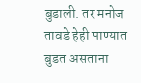बुडाली. तर मनोज तावडे हेही पाण्यात बुडत असताना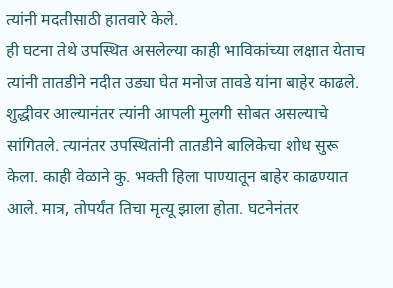त्यांनी मदतीसाठी हातवारे केले.
ही घटना तेथे उपस्थित असलेल्या काही भाविकांच्या लक्षात येताच त्यांनी तातडीने नदीत उड्या घेत मनोज तावडे यांना बाहेर काढले. शुद्धीवर आल्यानंतर त्यांनी आपली मुलगी सोबत असल्याचे सांगितले. त्यानंतर उपस्थितांनी तातडीने बालिकेचा शोध सुरू केला. काही वेळाने कु. भक्ती हिला पाण्यातून बाहेर काढण्यात आले. मात्र, तोपर्यंत तिचा मृत्यू झाला होता. घटनेनंतर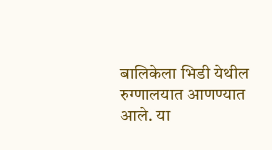बालिकेला भिडी येथील रुग्णालयात आणण्यात आले. या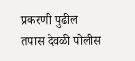प्रकरणी पुढील तपास देवळी पोलीस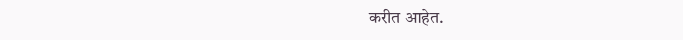करीत आहेत.